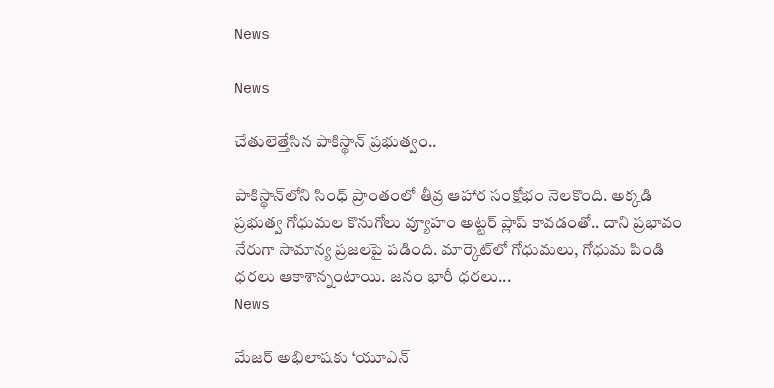News

News

చేతులెత్తేసిన పాకిస్థాన్‌ ప్రభుత్వం..

పాకిస్థాన్‌లోని సింధ్ ప్రాంతంలో తీవ్ర ఆహార సంక్షోభం నెలకొంది. అక్కడి ప్రభుత్వ గోధుమల కొనుగోలు వ్యూహం అట్టర్ ప్లాప్ కావడంతో.. దాని ప్రభావం నేరుగా సామాన్య ప్రజలపై పడింది. మార్కెట్‌లో గోధుమలు, గోధుమ పిండి ధరలు ఆకాశాన్నంటాయి. జనం భారీ ధరలు...
News

మేజర్‌ అభిలాషకు ‘యూఎన్‌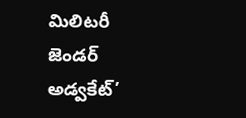మిలిటరీ జెండర్‌ అడ్వకేట్‌’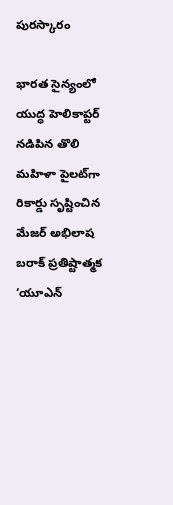పురస్కారం

భారత సైన్యంలో యుద్ధ హెలికాప్టర్‌ నడిపిన తొలి మహిళా పైలట్‌గా రికార్డు సృష్టించిన మేజర్‌ అభిలాష బరాక్‌ ప్రతిష్టాత్మక ‘యూఎన్‌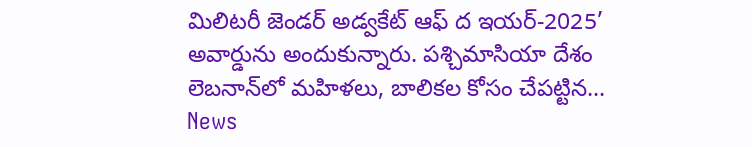మిలిటరీ జెండర్‌ అడ్వకేట్‌ ఆఫ్‌ ద ఇయర్‌-2025’ అవార్డును అందుకున్నారు. పశ్చిమాసియా దేశం లెబనాన్‌లో మహిళలు, బాలికల కోసం చేపట్టిన...
News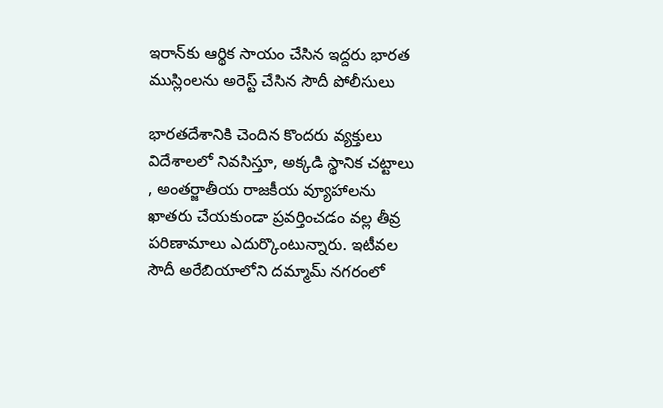ఇరాన్‌కు ఆర్థిక సాయం చేసిన ఇద్దరు భారత ముస్లింలను అరెస్ట్ చేసిన సౌదీ పోలీసులు

భారతదేశానికి చెందిన కొందరు వ్యక్తులు విదేశాలలో నివసిస్తూ, అక్కడి స్థానిక చట్టాలు , అంతర్జాతీయ రాజకీయ వ్యూహాలను ఖాతరు చేయకుండా ప్రవర్తించడం వల్ల తీవ్ర పరిణామాలు ఎదుర్కొంటున్నారు. ఇటీవల సౌదీ అరేబియాలోని దమ్మామ్ నగరంలో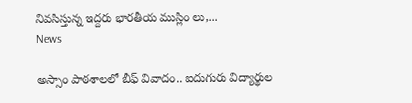నివసిస్తున్న ఇద్దరు భారతీయ ముస్లిం లు,...
News

అస్సాం పాఠశాలలో బీఫ్ వివాదం.. ఐదుగురు విద్యార్థుల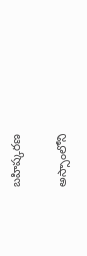బహిష్కరణ

అస్సాంలోని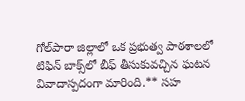గోల్‌పారా జిల్లాలో ఒక ప్రభుత్వ పాఠశాలలో టిఫిన్ బాక్స్‌లో బీఫ్ తీసుకువచ్చిన ఘటన వివాదాస్పదంగా మారింది.** సహ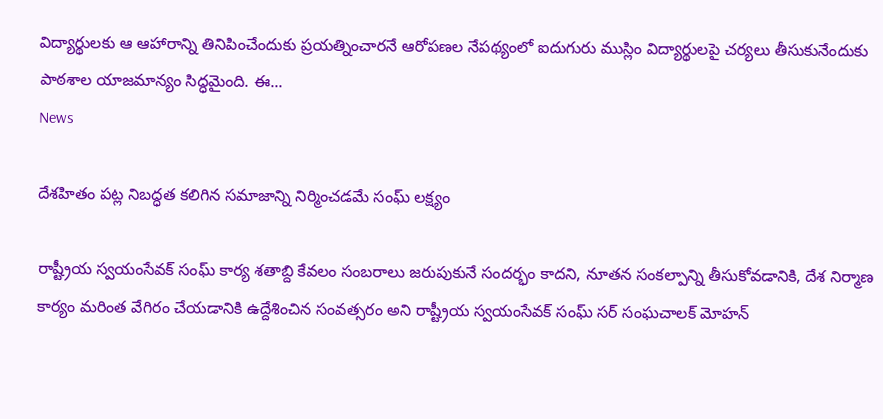విద్యార్థులకు ఆ ఆహారాన్ని తినిపించేందుకు ప్రయత్నించారనే ఆరోపణల నేపథ్యంలో ఐదుగురు ముస్లిం విద్యార్థులపై చర్యలు తీసుకునేందుకు పాఠశాల యాజమాన్యం సిద్ధమైంది. ఈ...
News

దేశహితం పట్ల నిబద్ధత కలిగిన సమాజాన్ని నిర్మించడమే సంఘ్ లక్ష్యం

రాష్ట్రీయ స్వయంసేవక్ సంఘ్ కార్య శతాబ్ది కేవలం సంబరాలు జరుపుకునే సందర్భం కాదని, నూతన సంకల్పాన్ని తీసుకోవడానికి, దేశ నిర్మాణ కార్యం మరింత వేగిరం చేయడానికి ఉద్దేశించిన సంవత్సరం అని రాష్ట్రీయ స్వయంసేవక్ సంఘ్ సర్ సంఘచాలక్ మోహన్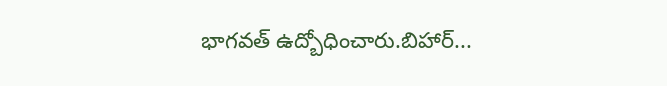భాగవత్ ఉద్బోధించారు.బిహార్...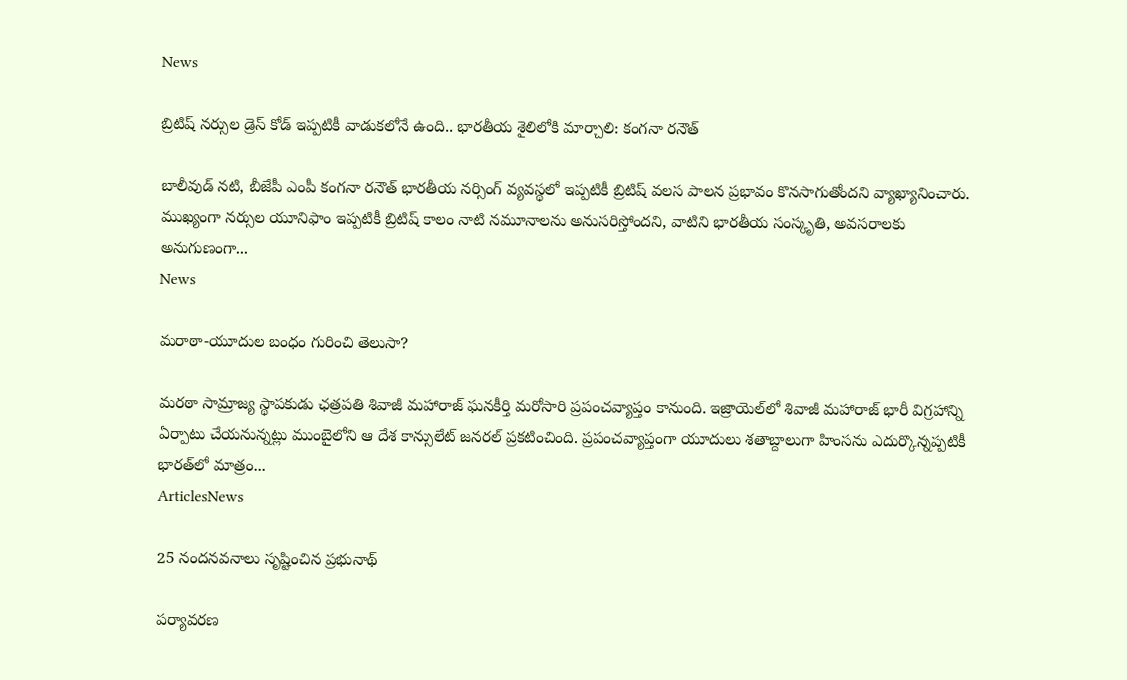News

బ్రిటిష్ నర్సుల డ్రెస్ కోడ్ ఇప్పటికీ వాడుకలోనే ఉంది.. భారతీయ శైలిలోకి మార్చాలి: కంగనా రనౌత్

బాలీవుడ్ నటి, బీజేపీ ఎంపీ కంగనా రనౌత్ భారతీయ నర్సింగ్ వ్యవస్థలో ఇప్పటికీ బ్రిటిష్ వలస పాలన ప్రభావం కొనసాగుతోందని వ్యాఖ్యానించారు. ముఖ్యంగా నర్సుల యూనిఫాం ఇప్పటికీ బ్రిటిష్ కాలం నాటి నమూనాలను అనుసరిస్తోందని, వాటిని భారతీయ సంస్కృతి, అవసరాలకు అనుగుణంగా...
News

మరాఠా-యూదుల బంధం గురించి తెలుసా?

మరఠా సామ్రాజ్య స్థాపకుడు ఛత్రపతి శివాజీ మహారాజ్ ఘనకీర్తి మరోసారి ప్రపంచవ్యాప్తం కానుంది. ఇజ్రాయెల్‌లో శివాజీ మహారాజ్ భారీ విగ్రహాన్ని ఏర్పాటు చేయనున్నట్లు ముంబైలోని ఆ దేశ కాన్సులేట్ జనరల్ ప్రకటించింది. ప్రపంచవ్యాప్తంగా యూదులు శతాబ్దాలుగా హింసను ఎదుర్కొన్నప్పటికీ భారత్‌లో మాత్రం...
ArticlesNews

25 నందనవనాలు సృష్టించిన ప్రభునాథ్

పర్యావరణ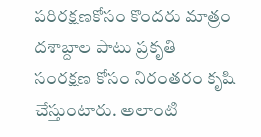పరిరక్షణకోసం కొందరు మాత్రం దశాబ్దాల పాటు ప్రకృతి సంరక్షణ కోసం నిరంతరం కృషి చేస్తుంటారు. అలాంటి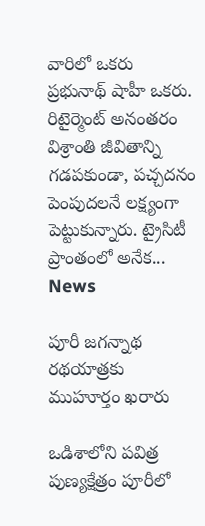వారిలో ఒకరు ప్రభునాథ్ షాహీ ఒకరు. రిటైర్మెంట్ అనంతరం విశ్రాంతి జీవితాన్ని గడపకుండా, పచ్చదనం పెంపుదలనే లక్ష్యంగా పెట్టుకున్నారు. ట్రైసిటీ ప్రాంతంలో అనేక...
News

పూరీ జగన్నాథ రథయాత్రకు ముహూర్తం ఖరారు

ఒడిశాలోని పవిత్ర పుణ్యక్షేత్రం పూరీలో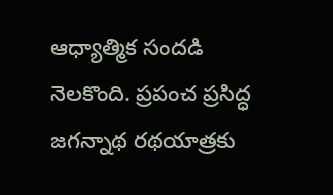ఆధ్యాత్మిక సందడి నెలకొంది. ప్రపంచ ప్రసిద్ధ జగన్నాథ రథయాత్రకు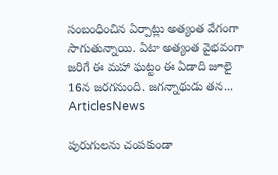సంబంధించిన ఏర్పాట్లు అత్యంత వేగంగా సాగుతున్నాయి. ఏటా అత్యంత వైభవంగా జరిగే ఈ మహా ఘట్టం ఈ ఏడాది జూలై 16న జరగనుంది. జగన్నాథుడు తన...
ArticlesNews

పురుగులను చంపకుండా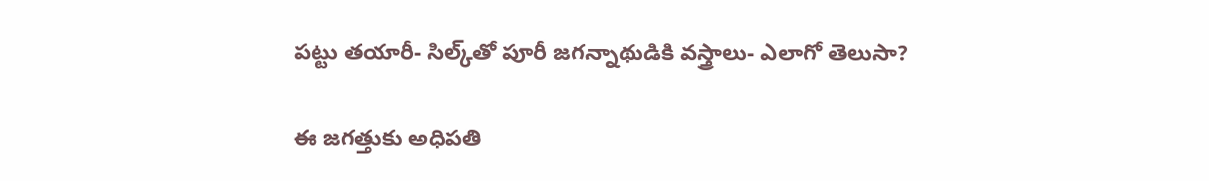పట్టు తయారీ- సిల్క్‌తో పూరీ జగన్నాథుడికి వస్త్రాలు- ఎలాగో తెలుసా?

ఈ జగత్తుకు అధిపతి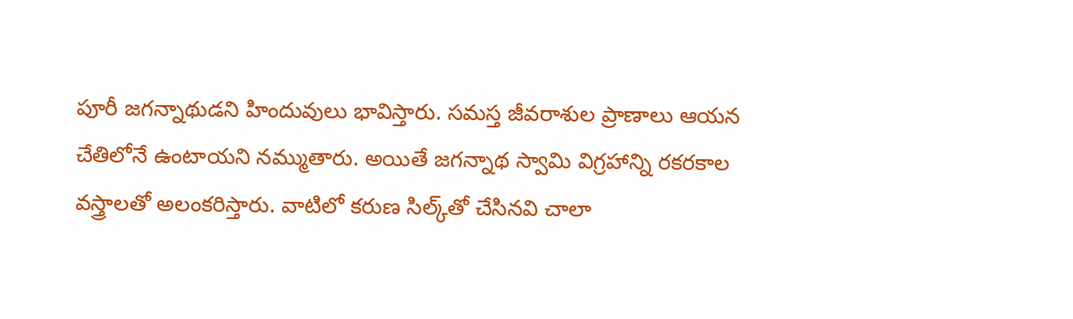పూరీ జగన్నాథుడని హిందువులు భావిస్తారు. సమస్త జీవరాశుల ప్రాణాలు ఆయన చేతిలోనే ఉంటాయని నమ్ముతారు. అయితే జగన్నాథ స్వామి విగ్రహాన్ని రకరకాల వస్త్రాలతో అలంకరిస్తారు. వాటిలో కరుణ సిల్క్‌తో చేసినవి చాలా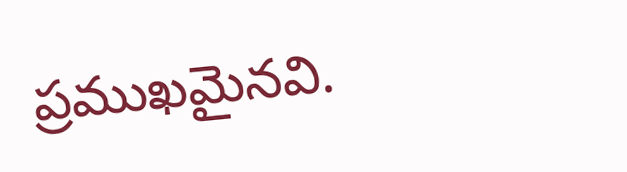ప్రముఖమైనవి.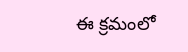ఈ క్రమంలో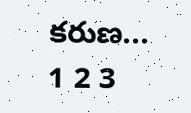కరుణ...
1 2 3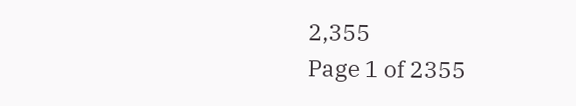2,355
Page 1 of 2355